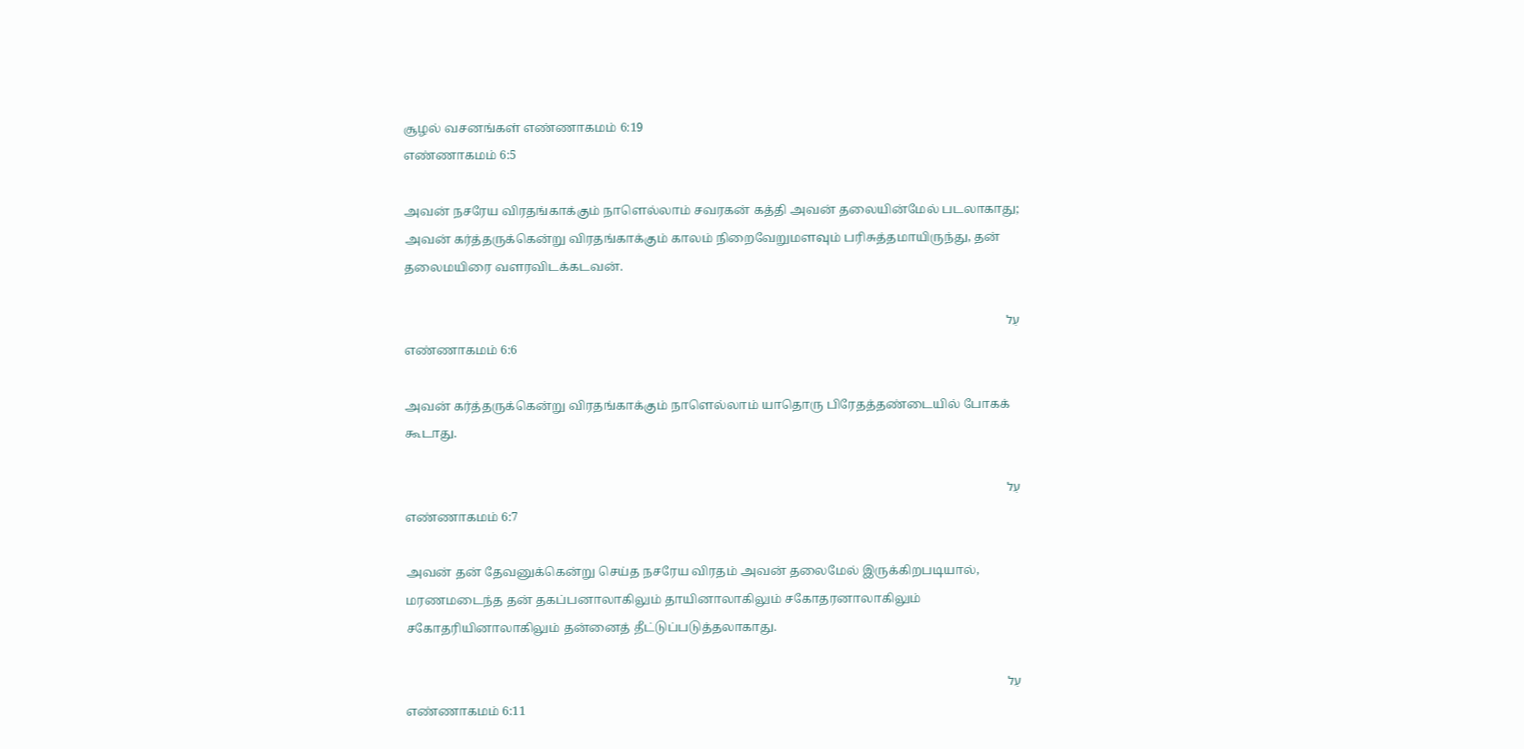சூழல் வசனங்கள் எண்ணாகமம் 6:19
எண்ணாகமம் 6:5

அவன் நசரேய விரதங்காக்கும் நாளெல்லாம் சவரகன் கத்தி அவன் தலையின்மேல் படலாகாது; அவன் கர்த்தருக்கென்று விரதங்காக்கும் காலம் நிறைவேறுமளவும் பரிசுத்தமாயிருந்து, தன் தலைமயிரை வளரவிடக்கடவன்.

עַל
எண்ணாகமம் 6:6

அவன் கர்த்தருக்கென்று விரதங்காக்கும் நாளெல்லாம் யாதொரு பிரேதத்தண்டையில் போகக் கூடாது.

עַל
எண்ணாகமம் 6:7

அவன் தன் தேவனுக்கென்று செய்த நசரேய விரதம் அவன் தலைமேல் இருக்கிறபடியால், மரணமடைந்த தன் தகப்பனாலாகிலும் தாயினாலாகிலும் சகோதரனாலாகிலும் சகோதரியினாலாகிலும் தன்னைத் தீட்டுப்படுத்தலாகாது.

עַל
எண்ணாகமம் 6:11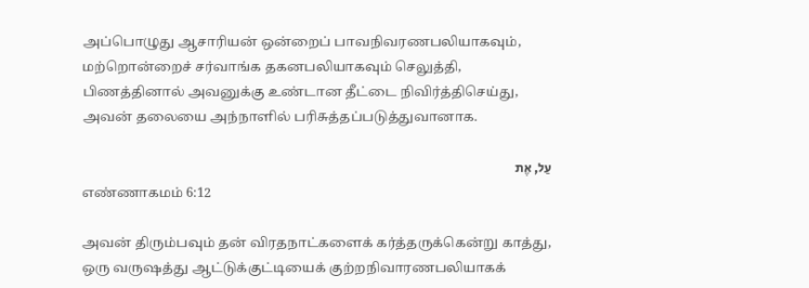அப்பொழுது ஆசாரியன் ஒன்றைப் பாவநிவரணபலியாகவும், மற்றொன்றைச் சர்வாங்க தகனபலியாகவும் செலுத்தி, பிணத்தினால் அவனுக்கு உண்டான தீட்டை நிவிர்த்திசெய்து, அவன் தலையை அந்நாளில் பரிசுத்தப்படுத்துவானாக.

עַל, אֶת
எண்ணாகமம் 6:12

அவன் திரும்பவும் தன் விரதநாட்களைக் கர்த்தருக்கென்று காத்து, ஒரு வருஷத்து ஆட்டுக்குட்டியைக் குற்றநிவாரணபலியாகக்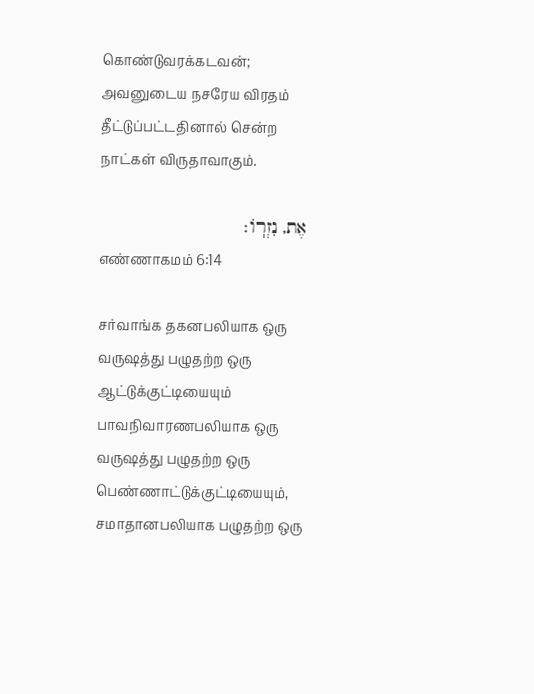கொண்டுவரக்கடவன்; அவனுடைய நசரேய விரதம் தீட்டுப்பட்டதினால் சென்ற நாட்கள் விருதாவாகும்.

אֶת, נִזְרֽוֹ׃
எண்ணாகமம் 6:14

சர்வாங்க தகனபலியாக ஒரு வருஷத்து பழுதற்ற ஒரு ஆட்டுக்குட்டியையும் பாவநிவாரணபலியாக ஒரு வருஷத்து பழுதற்ற ஒரு பெண்ணாட்டுக்குட்டியையும், சமாதானபலியாக பழுதற்ற ஒரு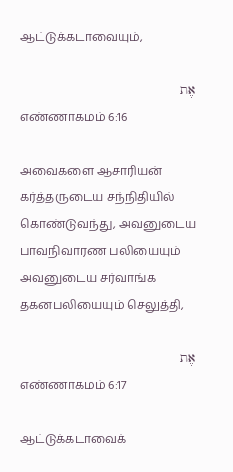ஆட்டுக்கடாவையும்,

אֶת
எண்ணாகமம் 6:16

அவைகளை ஆசாரியன் கர்த்தருடைய சந்நிதியில் கொண்டுவந்து, அவனுடைய பாவநிவாரண பலியையும் அவனுடைய சர்வாங்க தகனபலியையும் செலுத்தி,

אֶת
எண்ணாகமம் 6:17

ஆட்டுக்கடாவைக்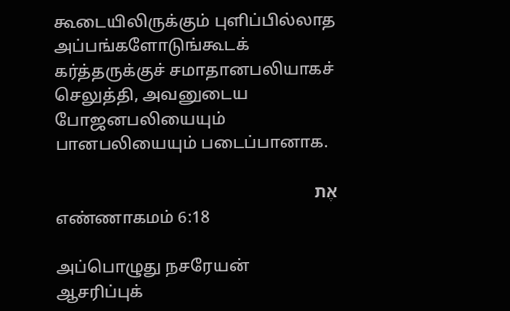கூடையிலிருக்கும் புளிப்பில்லாத அப்பங்களோடுங்கூடக் கர்த்தருக்குச் சமாதானபலியாகச் செலுத்தி, அவனுடைய போஜனபலியையும் பானபலியையும் படைப்பானாக.

אֶת
எண்ணாகமம் 6:18

அப்பொழுது நசரேயன் ஆசரிப்புக்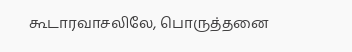கூடாரவாசலிலே, பொருத்தனை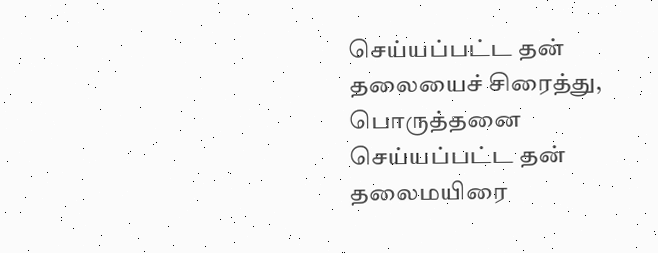செய்யப்பட்ட தன் தலையைச் சிரைத்து, பொருத்தனை செய்யப்பட்ட தன் தலைமயிரை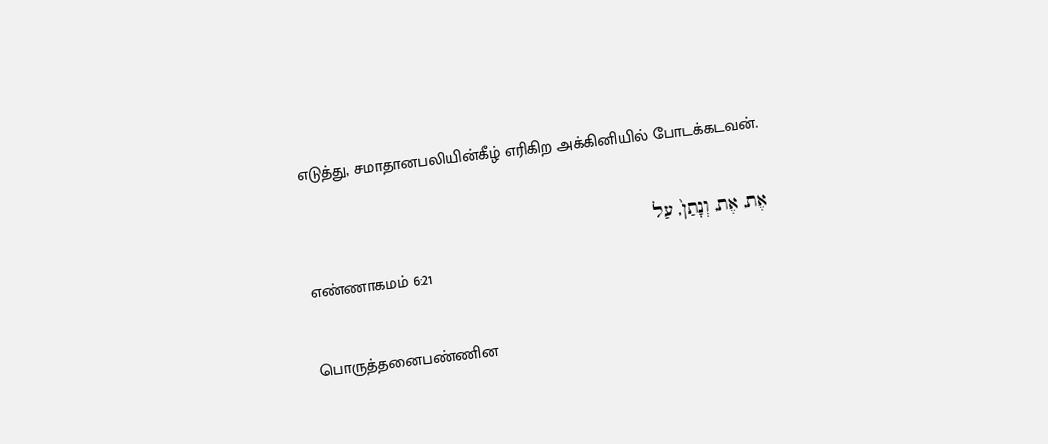எடுத்து, சமாதானபலியின்கீழ் எரிகிற அக்கினியில் போடக்கடவன்.

אֶת, אֶת, וְנָתַן֙, עַל
எண்ணாகமம் 6:21

பொருத்தனைபண்ணின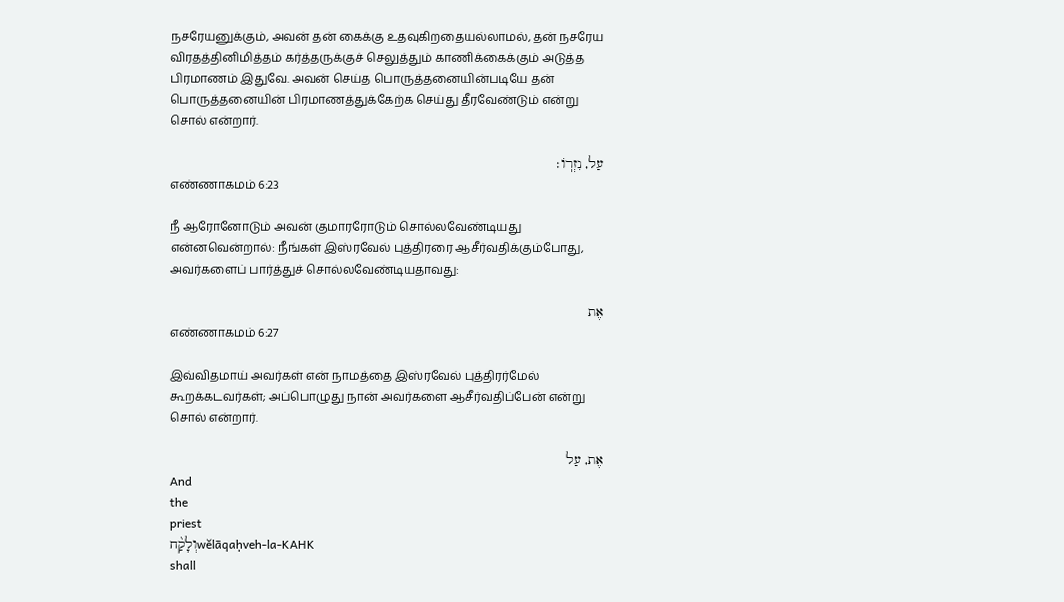நசரேயனுக்கும், அவன் தன் கைக்கு உதவுகிறதையல்லாமல், தன் நசரேய விரதத்தினிமித்தம் கர்த்தருக்குச் செலுத்தும் காணிக்கைக்கும் அடுத்த பிரமாணம் இதுவே. அவன் செய்த பொருத்தனையின்படியே தன் பொருத்தனையின் பிரமாணத்துக்கேற்க செய்து தீரவேண்டும் என்று சொல் என்றார்.

עַל, נִזְרֽוֹ׃
எண்ணாகமம் 6:23

நீ ஆரோனோடும் அவன் குமாரரோடும் சொல்லவேண்டியது என்னவென்றால்: நீங்கள் இஸ்ரவேல் புத்திரரை ஆசீர்வதிக்கும்போது, அவர்களைப் பார்த்துச் சொல்லவேண்டியதாவது:

אֶת
எண்ணாகமம் 6:27

இவ்விதமாய் அவர்கள் என் நாமத்தை இஸ்ரவேல் புத்திரர்மேல் கூறக்கடவர்கள்; அப்பொழுது நான் அவர்களை ஆசீர்வதிப்பேன் என்று சொல் என்றார்.

אֶת, עַל
And
the
priest
וְלָקַ֨חwĕlāqaḥveh-la-KAHK
shall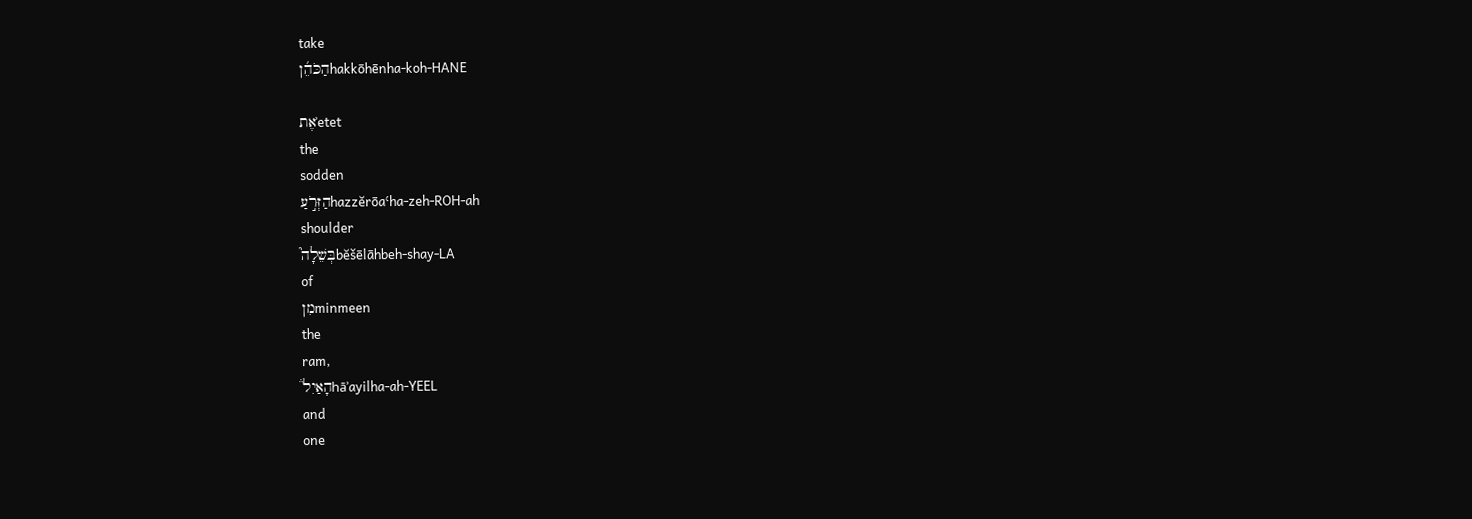take
הַכֹּהֵ֜ןhakkōhēnha-koh-HANE

אֶתʾetet
the
sodden
הַזְּרֹ֣עַhazzĕrōaʿha-zeh-ROH-ah
shoulder
בְּשֵׁלָה֮bĕšēlāhbeh-shay-LA
of
מִןminmeen
the
ram,
הָאַיִל֒hāʾayilha-ah-YEEL
and
one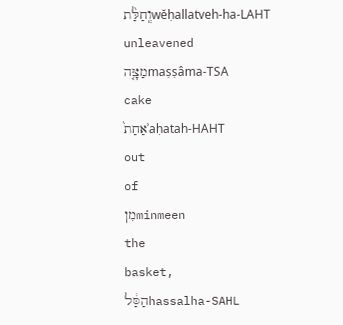וְֽחַלַּ֨תwĕḥallatveh-ha-LAHT
unleavened
מַצָּ֤הmaṣṣâma-TSA
cake
אַחַת֙ʾaḥatah-HAHT
out
of
מִןminmeen
the
basket,
הַסַּ֔לhassalha-SAHL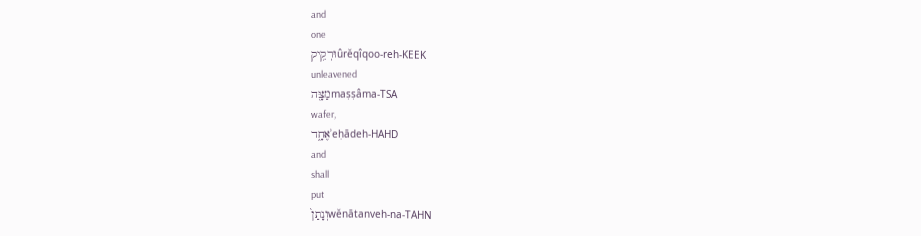and
one
וּרְקִ֥יקûrĕqîqoo-reh-KEEK
unleavened
מַצָּ֖הmaṣṣâma-TSA
wafer,
אֶחָ֑דʾeḥādeh-HAHD
and
shall
put
וְנָתַן֙wĕnātanveh-na-TAHN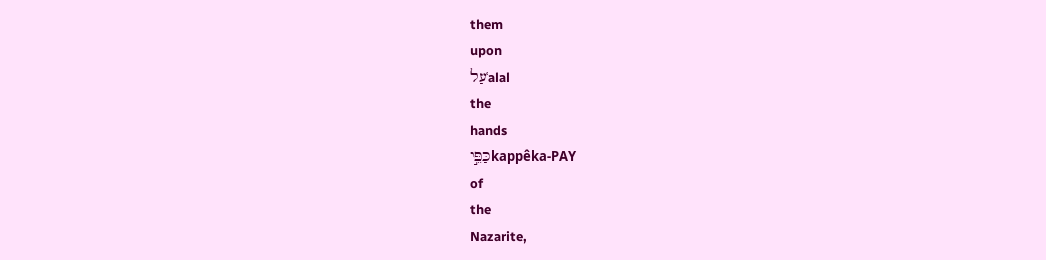them
upon
עַלʿalal
the
hands
כַּפֵּ֣יkappêka-PAY
of
the
Nazarite,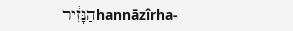הַנָּזִ֔ירhannāzîrha-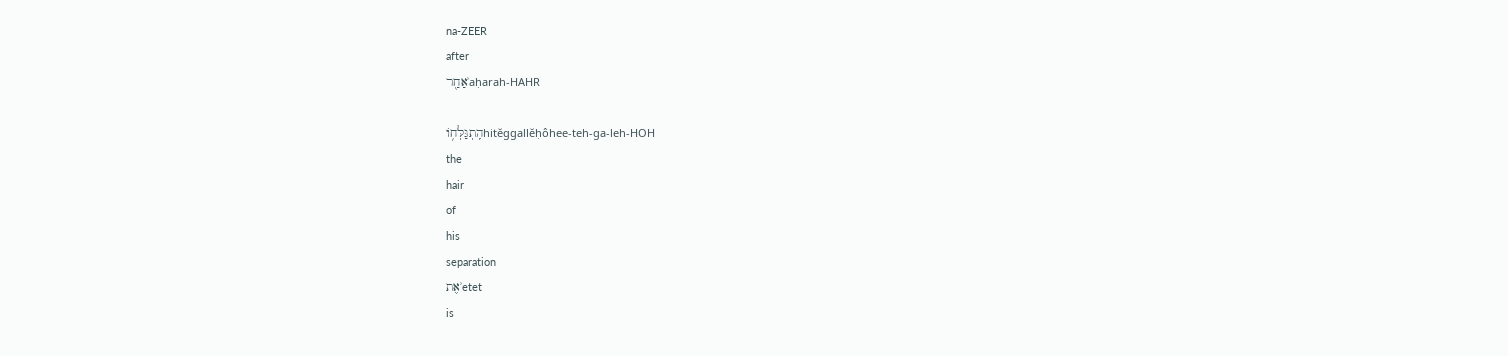na-ZEER
after
אַחַ֖רʾaḥarah-HAHR

הִֽתְגַּלְּח֥וֹhitĕggallĕḥôhee-teh-ɡa-leh-HOH
the
hair
of
his
separation
אֶתʾetet
is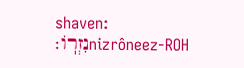shaven:
נִזְרֽוֹ׃nizrôneez-ROH